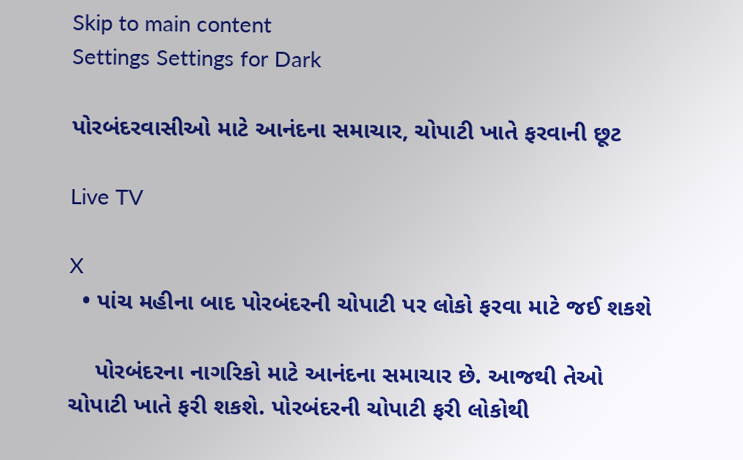Skip to main content
Settings Settings for Dark

પોરબંદરવાસીઓ માટે આનંદના સમાચાર, ચોપાટી ખાતે ફરવાની છૂટ

Live TV

X
  • પાંચ મહીના બાદ પોરબંદરની ચોપાટી પર લોકો ફરવા માટે જઈ શકશે

    પોરબંદરના નાગરિકો માટે આનંદના સમાચાર છે. આજથી તેઓ ચોપાટી ખાતે ફરી શકશે. પોરબંદરની ચોપાટી ફરી લોકોથી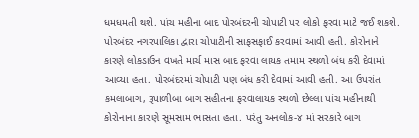ધમધમતી થશે. પાંચ મહીના બાદ પોરબંદરની ચોપાટી પર લોકો ફરવા માટે જઈ શકશે. પોરબંદર નગરપાલિકા દ્વારા ચોપાટીની સાફસફાઈ કરવામાં આવી હતી. કોરોનાને કારણે લોકડાઉન વખતે માર્ચ માસ બાદ ફરવા લાયક તમામ સ્થળો બંધ કરી દેવામાં આવ્યા હતા. પોરબંદરમાં ચોપાટી પણ બંધ કરી દેવામાં આવી હતી. આ ઉપરાંત કમલાબાગ, રૂપાળીબા બાગ સહીતના ફરવાલાયક સ્થળો છેલ્લા પાંચ મહીનાથી કોરોનાના કારણે સૂમસામ ભાસતા હતા. પરંતુ અનલોક-૪ માં સરકારે બાગ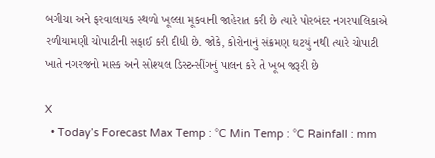બગીચા અને ફરવાલાયક સ્થળો ખૂલ્લા મૂકવાની જાહેરાત કરી છે ત્યારે પોરબંદર નગરપાલિકાએ રળીયામણી ચોપાટીની સફાઈ કરી દીધી છે. જોકે, કોરોનાનું સંક્રમણ ઘટયું નથી ત્યારે ચોપાટી ખાતે નગરજનો માસ્ક અને સોશ્યલ ડિસ્ટન્સીંગનું પાલન કરે તે ખૂબ જરૂરી છે

X
  • Today’s Forecast Max Temp : °C Min Temp : °C Rainfall : mm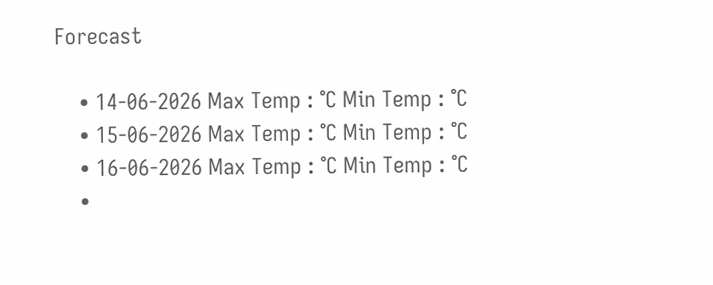Forecast

    • 14-06-2026 Max Temp : °C Min Temp : °C
    • 15-06-2026 Max Temp : °C Min Temp : °C
    • 16-06-2026 Max Temp : °C Min Temp : °C
    •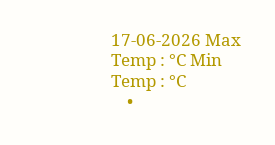17-06-2026 Max Temp : °C Min Temp : °C
    •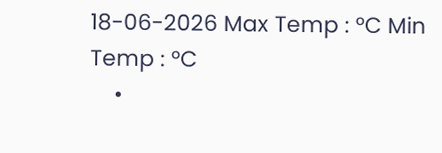18-06-2026 Max Temp : °C Min Temp : °C
    •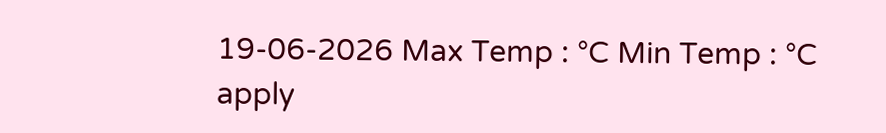19-06-2026 Max Temp : °C Min Temp : °C
apply